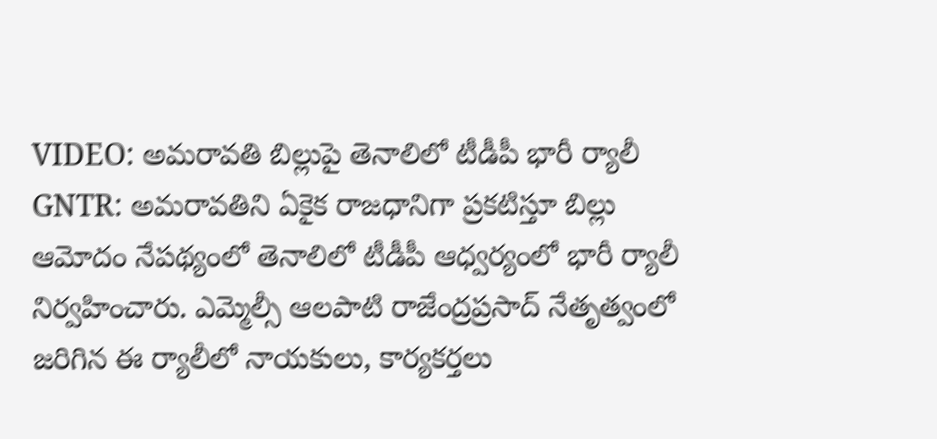VIDEO: అమరావతి బిల్లుపై తెనాలిలో టీడీపీ భారీ ర్యాలీ
GNTR: అమరావతిని ఏకైక రాజధానిగా ప్రకటిస్తూ బిల్లు ఆమోదం నేపథ్యంలో తెనాలిలో టీడీపీ ఆధ్వర్యంలో భారీ ర్యాలీ నిర్వహించారు. ఎమ్మెల్సీ ఆలపాటి రాజేంద్రప్రసాద్ నేతృత్వంలో జరిగిన ఈ ర్యాలీలో నాయకులు, కార్యకర్తలు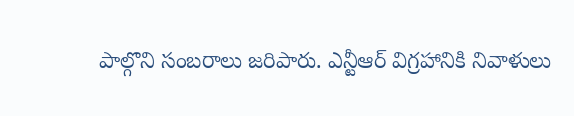పాల్గొని సంబరాలు జరిపారు. ఎన్టీఆర్ విగ్రహానికి నివాళులు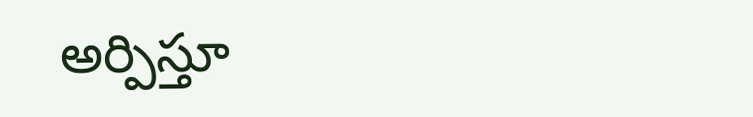అర్పిస్తూ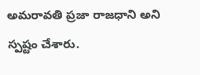అమరావతి ప్రజా రాజధాని అని స్పష్టం చేశారు.